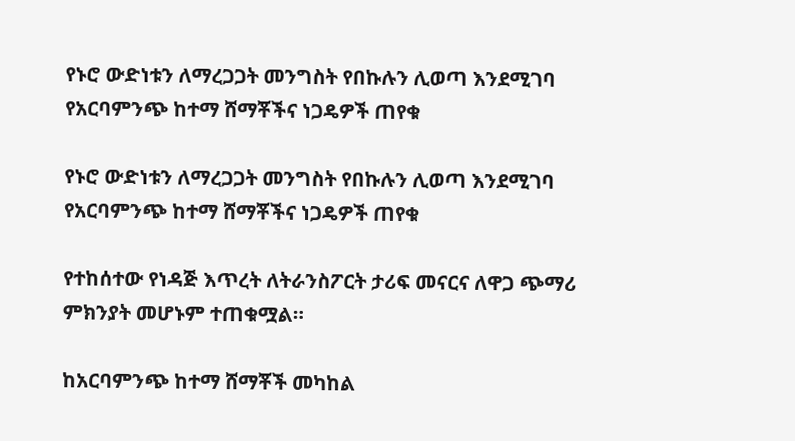የኑሮ ውድነቱን ለማረጋጋት መንግስት የበኩሉን ሊወጣ እንደሚገባ የአርባምንጭ ከተማ ሸማቾችና ነጋዴዎች ጠየቁ

የኑሮ ውድነቱን ለማረጋጋት መንግስት የበኩሉን ሊወጣ እንደሚገባ የአርባምንጭ ከተማ ሸማቾችና ነጋዴዎች ጠየቁ

የተከሰተው የነዳጅ እጥረት ለትራንስፖርት ታሪፍ መናርና ለዋጋ ጭማሪ ምክንያት መሆኑም ተጠቁሟል።

ከአርባምንጭ ከተማ ሸማቾች መካከል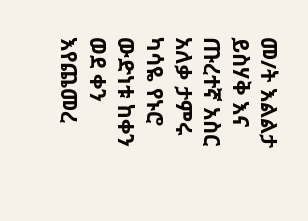መ/ት እልልታ ይስሃቅ እና ጡረተኛ አስር አለቃ ታምሩ ካሳዬ የኑሮ ውድነቱ ከቀን ወደ ቀን እየጨመረ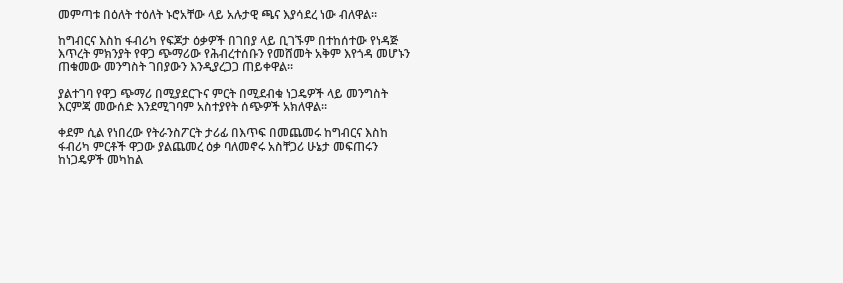መምጣቱ በዕለት ተዕለት ኑሮአቸው ላይ አሉታዊ ጫና እያሳደረ ነው ብለዋል።

ከግብርና እስከ ፋብሪካ የፍጆታ ዕቃዎች በገበያ ላይ ቢገኙም በተከሰተው የነዳጅ እጥረት ምክንያት የዋጋ ጭማሪው የሕብረተሰቡን የመሸመት አቅም እየጎዳ መሆኑን ጠቁመው መንግስት ገበያውን እንዲያረጋጋ ጠይቀዋል።

ያልተገባ የዋጋ ጭማሪ በሚያደርጉና ምርት በሚደብቁ ነጋዴዎች ላይ መንግስት እርምጃ መውሰድ እንደሚገባም አስተያየት ሰጭዎች አክለዋል።

ቀደም ሲል የነበረው የትራንስፖርት ታሪፊ በእጥፍ በመጨመሩ ከግብርና እስከ ፋብሪካ ምርቶች ዋጋው ያልጨመረ ዕቃ ባለመኖሩ አስቸጋሪ ሁኔታ መፍጠሩን ከነጋዴዎች መካከል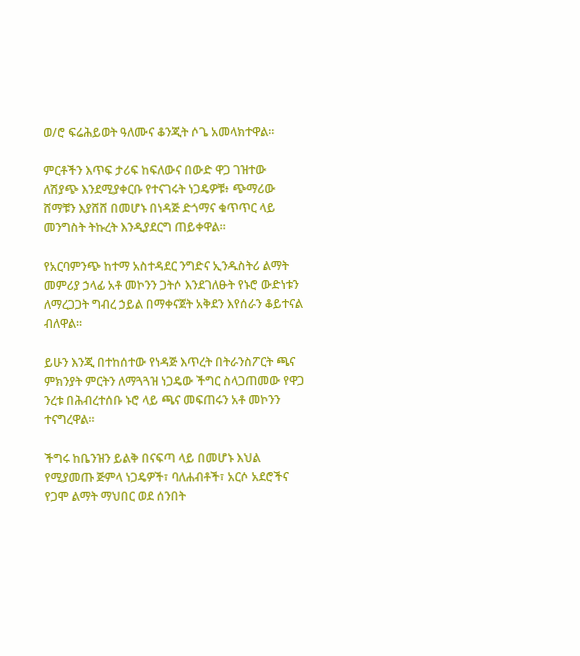ወ/ሮ ፍሬሕይወት ዓለሙና ቆንጂት ሶጌ አመላክተዋል።

ምርቶችን እጥፍ ታሪፍ ከፍለውና በውድ ዋጋ ገዝተው ለሽያጭ እንደሚያቀርቡ የተናገሩት ነጋዴዎቹ፥ ጭማሪው ሸማቹን እያሸሸ በመሆኑ በነዳጅ ድጎማና ቁጥጥር ላይ መንግስት ትኩረት እንዲያደርግ ጠይቀዋል።

የአርባምንጭ ከተማ አስተዳደር ንግድና ኢንዱስትሪ ልማት መምሪያ ኃላፊ አቶ መኮንን ጋትሶ እንደገለፁት የኑሮ ውድነቱን ለማረጋጋት ግብረ ኃይል በማቀናጀት አቅደን እየሰራን ቆይተናል ብለዋል።

ይሁን እንጂ በተከሰተው የነዳጅ እጥረት በትራንስፖርት ጫና ምክንያት ምርትን ለማጓጓዝ ነጋዴው ችግር ስላጋጠመው የዋጋ ንረቱ በሕብረተሰቡ ኑሮ ላይ ጫና መፍጠሩን አቶ መኮንን ተናግረዋል።

ችግሩ ከቤንዝን ይልቅ በናፍጣ ላይ በመሆኑ እህል የሚያመጡ ጅምላ ነጋዴዎች፣ ባለሐብቶች፣ አርሶ አደሮችና የጋሞ ልማት ማህበር ወደ ሰንበት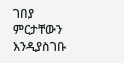ገበያ ምርታቸውን እንዲያስገቡ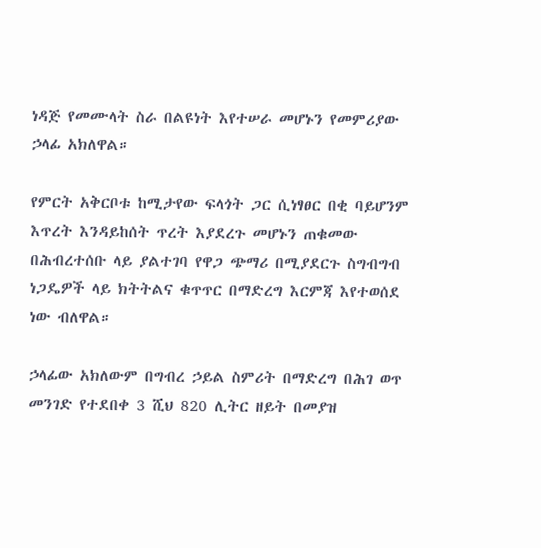ነዳጅ የመሙላት ስራ በልዩነት እየተሠራ መሆኑን የመምሪያው ኃላፊ አክለዋል።

የምርት አቅርቦቱ ከሚታየው ፍላጎት ጋር ሲነፃፀር በቂ ባይሆንም እጥረት እንዳይከሰት ጥረት እያደረጉ መሆኑን ጠቁመው በሕብረተሰቡ ላይ ያልተገባ የዋጋ ጭማሪ በሚያደርጉ ስግብግብ ነጋዴዎች ላይ ክትትልና ቁጥጥር በማድረግ እርምጃ እየተወሰደ ነው ብለዋል።

ኃላፊው አክለውም በግብረ ኃይል ስምሪት በማድረግ በሕገ ወጥ መንገድ የተደበቀ 3 ሺህ 820 ሊትር ዘይት በመያዝ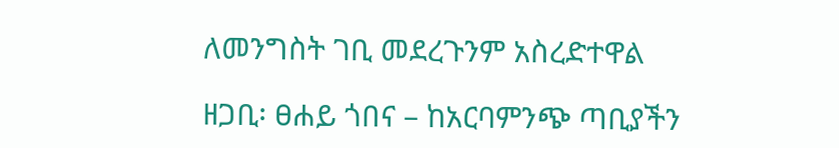ለመንግስት ገቢ መደረጉንም አስረድተዋል

ዘጋቢ፡ ፀሐይ ጎበና – ከአርባምንጭ ጣቢያችን